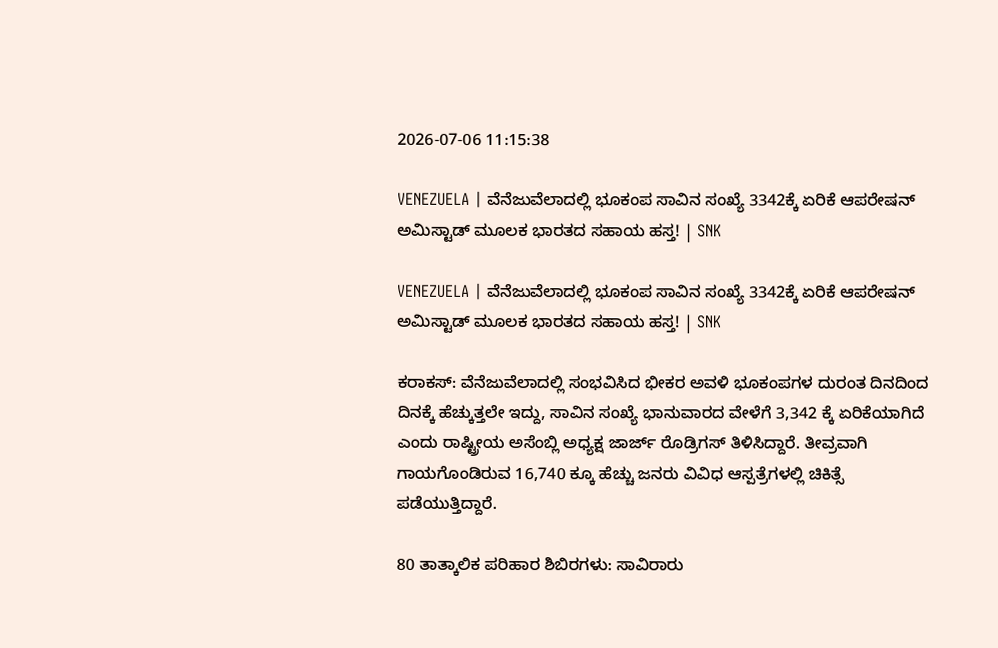2026-07-06 11:15:38

VENEZUELA | ವೆನೆಜುವೆಲಾದಲ್ಲಿ ಭೂಕಂಪ ಸಾವಿನ ಸಂಖ್ಯೆ 3342ಕ್ಕೆ ಏರಿಕೆ ಆಪರೇಷನ್ ಅಮಿಸ್ಟಾಡ್ ಮೂಲಕ ಭಾರತದ ಸಹಾಯ ಹಸ್ತ! | SNK

VENEZUELA | ವೆನೆಜುವೆಲಾದಲ್ಲಿ ಭೂಕಂಪ ಸಾವಿನ ಸಂಖ್ಯೆ 3342ಕ್ಕೆ ಏರಿಕೆ ಆಪರೇಷನ್ ಅಮಿಸ್ಟಾಡ್ ಮೂಲಕ ಭಾರತದ ಸಹಾಯ ಹಸ್ತ! | SNK

ಕರಾಕಸ್: ವೆನೆಜುವೆಲಾದಲ್ಲಿ ಸಂಭವಿಸಿದ ಭೀಕರ ಅವಳಿ ಭೂಕಂಪಗಳ ದುರಂತ ದಿನದಿಂದ ದಿನಕ್ಕೆ ಹೆಚ್ಕುತ್ತಲೇ ಇದ್ದು, ಸಾವಿನ ಸಂಖ್ಯೆ ಭಾನುವಾರದ ವೇಳೆಗೆ 3,342 ಕ್ಕೆ ಏರಿಕೆಯಾಗಿದೆ ಎಂದು ರಾಷ್ಟ್ರೀಯ ಅಸೆಂಬ್ಲಿ ಅಧ್ಯಕ್ಷ ಜಾರ್ಜ್ ರೊಡ್ರಿಗಸ್ ತಿಳಿಸಿದ್ದಾರೆ. ತೀವ್ರವಾಗಿ ಗಾಯಗೊಂಡಿರುವ 16,740 ಕ್ಕೂ ಹೆಚ್ಚು ಜನರು ವಿವಿಧ ಆಸ್ಪತ್ರೆಗಳಲ್ಲಿ ಚಿಕಿತ್ಸೆ ಪಡೆಯುತ್ತಿದ್ದಾರೆ.

80 ತಾತ್ಕಾಲಿಕ ಪರಿಹಾರ ಶಿಬಿರಗಳು: ಸಾವಿರಾರು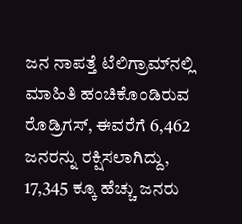ಜನ ನಾಪತ್ತೆ ಟೆಲಿಗ್ರಾಮ್‌ನಲ್ಲಿ ಮಾಹಿತಿ ಹಂಚಿಕೊಂಡಿರುವ ರೊಡ್ರಿಗಸ್, ಈವರೆಗೆ 6,462 ಜನರನ್ನು ರಕ್ಷಿಸಲಾಗಿದ್ದು, 17,345 ಕ್ಕೂ ಹೆಚ್ಚು ಜನರು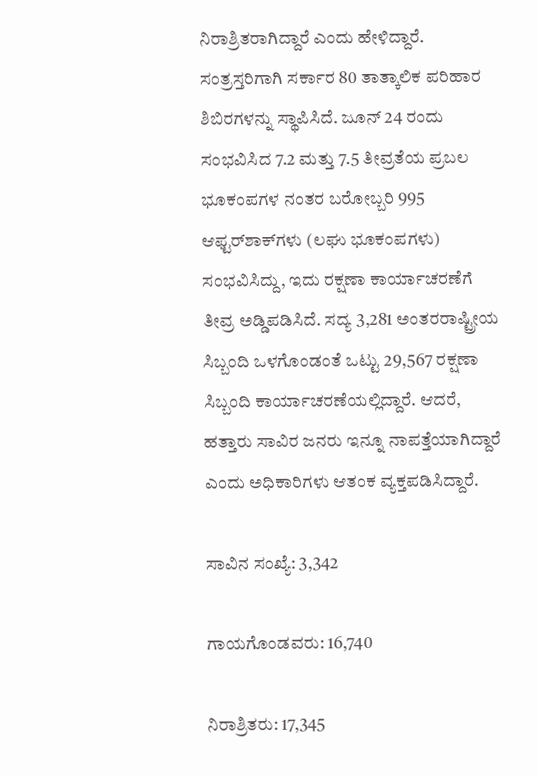ನಿರಾಶ್ರಿತರಾಗಿದ್ದಾರೆ ಎಂದು ಹೇಳಿದ್ದಾರೆ. ಸಂತ್ರಸ್ತರಿಗಾಗಿ ಸರ್ಕಾರ 80 ತಾತ್ಕಾಲಿಕ ಪರಿಹಾರ ಶಿಬಿರಗಳನ್ನು ಸ್ಥಾಪಿಸಿದೆ. ಜೂನ್ 24 ರಂದು ಸಂಭವಿಸಿದ 7.2 ಮತ್ತು 7.5 ತೀವ್ರತೆಯ ಪ್ರಬಲ ಭೂಕಂಪಗಳ ನಂತರ ಬರೋಬ್ಬರಿ 995 ಆಫ್ಟರ್‌ಶಾಕ್‌ಗಳು (ಲಘು ಭೂಕಂಪಗಳು) ಸಂಭವಿಸಿದ್ದು, ಇದು ರಕ್ಷಣಾ ಕಾರ್ಯಾಚರಣೆಗೆ ತೀವ್ರ ಅಡ್ಡಿಪಡಿಸಿದೆ. ಸದ್ಯ 3,281 ಅಂತರರಾಷ್ಟ್ರೀಯ ಸಿಬ್ಬಂದಿ ಒಳಗೊಂಡಂತೆ ಒಟ್ಟು 29,567 ರಕ್ಷಣಾ ಸಿಬ್ಬಂದಿ ಕಾರ್ಯಾಚರಣೆಯಲ್ಲಿದ್ದಾರೆ. ಆದರೆ, ಹತ್ತಾರು ಸಾವಿರ ಜನರು ಇನ್ನೂ ನಾಪತ್ತೆಯಾಗಿದ್ದಾರೆ ಎಂದು ಅಧಿಕಾರಿಗಳು ಆತಂಕ ವ್ಯಕ್ತಪಡಿಸಿದ್ದಾರೆ.

ಸಾವಿನ ಸಂಖ್ಯೆ: 3,342

ಗಾಯಗೊಂಡವರು: 16,740

ನಿರಾಶ್ರಿತರು: 17,345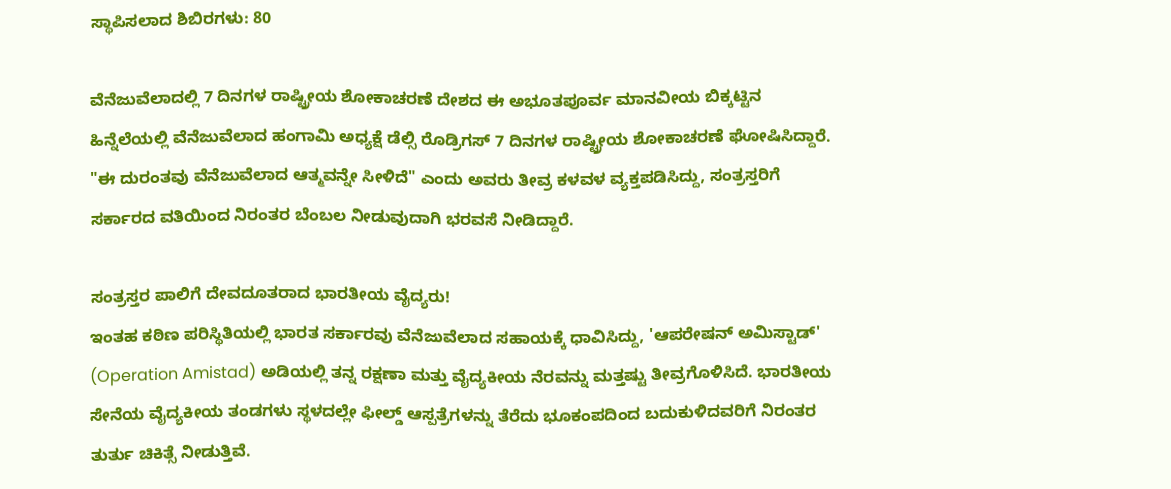ಸ್ಥಾಪಿಸಲಾದ ಶಿಬಿರಗಳು: 80

ವೆನೆಜುವೆಲಾದಲ್ಲಿ 7 ದಿನಗಳ ರಾಷ್ಟ್ರೀಯ ಶೋಕಾಚರಣೆ ದೇಶದ ಈ ಅಭೂತಪೂರ್ವ ಮಾನವೀಯ ಬಿಕ್ಕಟ್ಟಿನ ಹಿನ್ನೆಲೆಯಲ್ಲಿ ವೆನೆಜುವೆಲಾದ ಹಂಗಾಮಿ ಅಧ್ಯಕ್ಷೆ ಡೆಲ್ಸಿ ರೊಡ್ರಿಗಸ್ 7 ದಿನಗಳ ರಾಷ್ಟ್ರೀಯ ಶೋಕಾಚರಣೆ ಘೋಷಿಸಿದ್ದಾರೆ. "ಈ ದುರಂತವು ವೆನೆಜುವೆಲಾದ ಆತ್ಮವನ್ನೇ ಸೀಳಿದೆ" ಎಂದು ಅವರು ತೀವ್ರ ಕಳವಳ ವ್ಯಕ್ತಪಡಿಸಿದ್ದು, ಸಂತ್ರಸ್ತರಿಗೆ ಸರ್ಕಾರದ ವತಿಯಿಂದ ನಿರಂತರ ಬೆಂಬಲ ನೀಡುವುದಾಗಿ ಭರವಸೆ ನೀಡಿದ್ದಾರೆ.

ಸಂತ್ರಸ್ತರ ಪಾಲಿಗೆ ದೇವದೂತರಾದ ಭಾರತೀಯ ವೈದ್ಯರು!
ಇಂತಹ ಕಠಿಣ ಪರಿಸ್ಥಿತಿಯಲ್ಲಿ ಭಾರತ ಸರ್ಕಾರವು ವೆನೆಜುವೆಲಾದ ಸಹಾಯಕ್ಕೆ ಧಾವಿಸಿದ್ದು, 'ಆಪರೇಷನ್ ಅಮಿಸ್ಟಾಡ್' (Operation Amistad) ಅಡಿಯಲ್ಲಿ ತನ್ನ ರಕ್ಷಣಾ ಮತ್ತು ವೈದ್ಯಕೀಯ ನೆರವನ್ನು ಮತ್ತಷ್ಟು ತೀವ್ರಗೊಳಿಸಿದೆ. ಭಾರತೀಯ ಸೇನೆಯ ವೈದ್ಯಕೀಯ ತಂಡಗಳು ಸ್ಥಳದಲ್ಲೇ ಫೀಲ್ಡ್ ಆಸ್ಪತ್ರೆಗಳನ್ನು ತೆರೆದು ಭೂಕಂಪದಿಂದ ಬದುಕುಳಿದವರಿಗೆ ನಿರಂತರ ತುರ್ತು ಚಿಕಿತ್ಸೆ ನೀಡುತ್ತಿವೆ.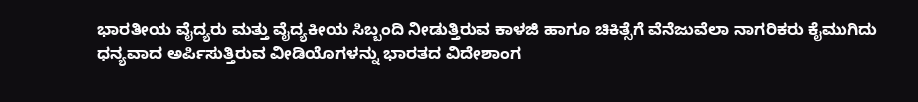ಭಾರತೀಯ ವೈದ್ಯರು ಮತ್ತು ವೈದ್ಯಕೀಯ ಸಿಬ್ಬಂದಿ ನೀಡುತ್ತಿರುವ ಕಾಳಜಿ ಹಾಗೂ ಚಿಕಿತ್ಸೆಗೆ ವೆನೆಜುವೆಲಾ ನಾಗರಿಕರು ಕೈಮುಗಿದು ಧನ್ಯವಾದ ಅರ್ಪಿಸುತ್ತಿರುವ ವೀಡಿಯೊಗಳನ್ನು ಭಾರತದ ವಿದೇಶಾಂಗ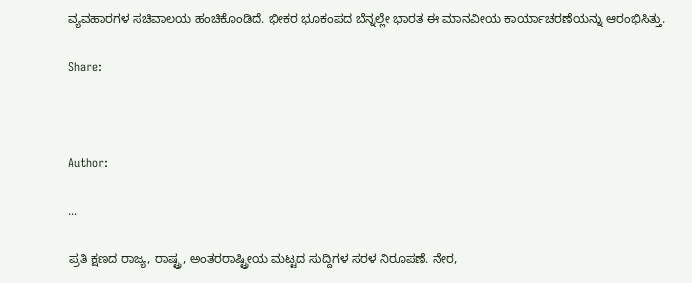ವ್ಯವಹಾರಗಳ ಸಚಿವಾಲಯ ಹಂಚಿಕೊಂಡಿದೆ. ಭೀಕರ ಭೂಕಂಪದ ಬೆನ್ನಲ್ಲೇ ಭಾರತ ಈ ಮಾನವೀಯ ಕಾರ್ಯಾಚರಣೆಯನ್ನು ಆರಂಭಿಸಿತ್ತು.

Share:



Author:

...

ಪ್ರತಿ ಕ್ಷಣದ ರಾಜ್ಯ, ರಾಷ್ಟ್ರ, ಅಂತರರಾಷ್ಟ್ರೀಯ ಮಟ್ಟದ ಸುದ್ದಿಗಳ ಸರಳ ನಿರೂಪಣೆ. ನೇರ,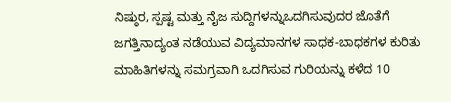ನಿಷ್ಠುರ, ಸ್ಪಷ್ಟ ಮತ್ತು ನೈಜ ಸುದ್ದಿಗಳನ್ನುಒದಗಿಸುವುದರ ಜೊತೆಗೆ ಜಗತ್ತಿನಾದ್ಯಂತ ನಡೆಯುವ ವಿದ್ಯಮಾನಗಳ ಸಾಧಕ-ಬಾಧಕಗಳ ಕುರಿತು ಮಾಹಿತಿಗಳನ್ನು ಸಮಗ್ರವಾಗಿ ಒದಗಿಸುವ ಗುರಿಯನ್ನು ಕಳೆದ 10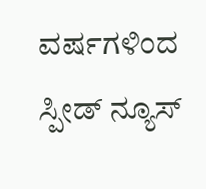ವರ್ಷಗಳಿಂದ ಸ್ಪೀಡ್‌ ನ್ಯೂಸ್‌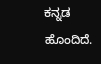ಕನ್ನಡ ಹೊಂದಿದೆ.